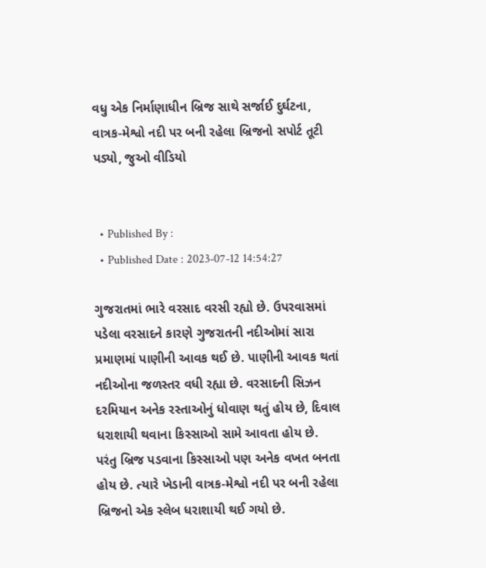વધુ એક નિર્માણાધીન બ્રિજ સાથે સર્જાઈ દુર્ઘટના, વાત્રક-મેશ્વો નદી પર બની રહેલા બ્રિજનો સપોર્ટ તૂટી પડ્યો, જુઓ વીડિયો


  • Published By :
  • Published Date : 2023-07-12 14:54:27

ગુજરાતમાં ભારે વરસાદ વરસી રહ્યો છે. ઉપરવાસમાં પડેલા વરસાદને કારણે ગુજરાતની નદીઓમાં સારા પ્રમાણમાં પાણીની આવક થઈ છે. પાણીની આવક થતાં નદીઓના જળસ્તર વધી રહ્યા છે. વરસાદની સિઝન દરમિયાન અનેક રસ્તાઓનું ધોવાણ થતું હોય છે, દિવાલ ધરાશાયી થવાના કિસ્સાઓ સામે આવતા હોય છે. પરંતુ બ્રિજ પડવાના કિસ્સાઓ પણ અનેક વખત બનતા હોય છે. ત્યારે ખેડાની વાત્રક-મેશ્વો નદી પર બની રહેલા બ્રિજનો એક સ્લેબ ધરાશાયી થઈ ગયો છે.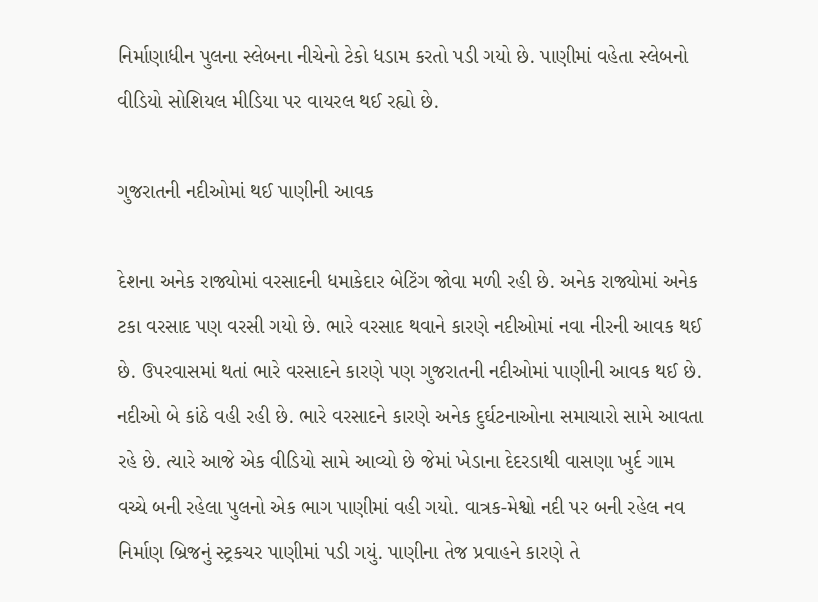નિર્માણાધીન પુલના સ્લેબના નીચેનો ટેકો ધડામ કરતો પડી ગયો છે. પાણીમાં વહેતા સ્લેબનો વીડિયો સોશિયલ મીડિયા પર વાયરલ થઈ રહ્યો છે.

ગુજરાતની નદીઓમાં થઈ પાણીની આવક

દેશના અનેક રાજ્યોમાં વરસાદની ધમાકેદાર બેટિંગ જોવા મળી રહી છે. અનેક રાજ્યોમાં અનેક ટકા વરસાદ પણ વરસી ગયો છે. ભારે વરસાદ થવાને કારણે નદીઓમાં નવા નીરની આવક થઈ છે. ઉપરવાસમાં થતાં ભારે વરસાદને કારણે પણ ગુજરાતની નદીઓમાં પાણીની આવક થઈ છે. નદીઓ બે કાંઠે વહી રહી છે. ભારે વરસાદને કારણે અનેક દુર્ઘટનાઓના સમાચારો સામે આવતા રહે છે. ત્યારે આજે એક વીડિયો સામે આવ્યો છે જેમાં ખેડાના દેદરડાથી વાસણા ખુર્દ ગામ વચ્ચે બની રહેલા પુલનો એક ભાગ પાણીમાં વહી ગયો. વાત્રક-મેશ્વો નદી પર બની રહેલ નવ નિર્માણ બ્રિજનું સ્ટ્રકચર પાણીમાં પડી ગયું. પાણીના તેજ પ્રવાહને કારણે તે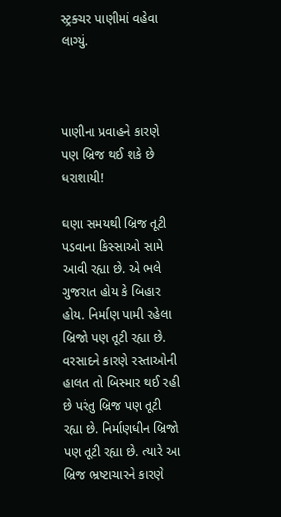સ્ટ્રક્ચર પાણીમાં વહેવા લાગ્યું.



પાણીના પ્રવાહને કારણે પણ બ્રિજ થઈ શકે છે ધરાશાયી!

ઘણા સમયથી બ્રિજ તૂટી પડવાના કિસ્સાઓ સામે આવી રહ્યા છે. એ ભલે ગુજરાત હોય કે બિહાર હોય. નિર્માણ પામી રહેલા બ્રિજો પણ તૂટી રહ્યા છે. વરસાદને કારણે રસ્તાઓની હાલત તો બિસ્માર થઈ રહી છે પરંતુ બ્રિજ પણ તૂટી રહ્યા છે. નિર્માણધીન બ્રિજો પણ તૂટી રહ્યા છે. ત્યારે આ બ્રિજ ભ્રષ્ટાચારને કારણે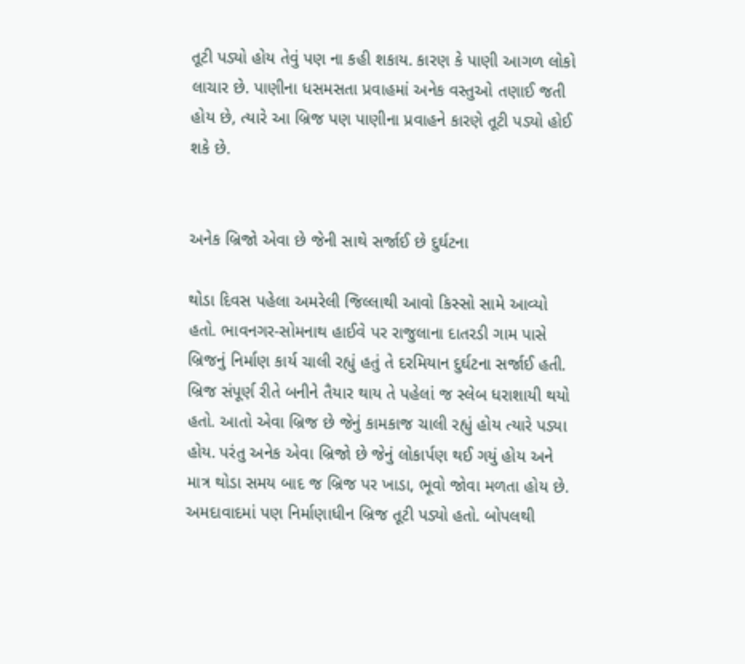તૂટી પડ્યો હોય તેવું પણ ના કહી શકાય. કારણ કે પાણી આગળ લોકો લાચાર છે. પાણીના ધસમસતા પ્રવાહમાં અનેક વસ્તુઓ તણાઈ જતી હોય છે, ત્યારે આ બ્રિજ પણ પાણીના પ્રવાહને કારણે તૂટી પડ્યો હોઈ શકે છે.


અનેક બ્રિજો એવા છે જેની સાથે સર્જાઈ છે દુર્ઘટના

થોડા દિવસ પહેલા અમરેલી જિલ્લાથી આવો કિસ્સો સામે આવ્યો હતો. ભાવનગર-સોમનાથ હાઈવે પર રાજુલાના દાતરડી ગામ પાસે બ્રિજનું નિર્માણ કાર્ય ચાલી રહ્યું હતું તે દરમિયાન દુર્ઘટના સર્જાઈ હતી. બ્રિજ સંપૂર્ણ રીતે બનીને તૈયાર થાય તે પહેલાં જ સ્લેબ ધરાશાયી થયો હતો. આતો એવા બ્રિજ છે જેનું કામકાજ ચાલી રહ્યું હોય ત્યારે પડ્યા હોય. પરંતુ અનેક એવા બ્રિજો છે જેનું લોકાર્પણ થઈ ગયું હોય અને માત્ર થોડા સમય બાદ જ બ્રિજ પર ખાડા, ભૂવો જોવા મળતા હોય છે. અમદાવાદમાં પણ નિર્માણાધીન બ્રિજ તૂટી પડ્યો હતો. બોપલથી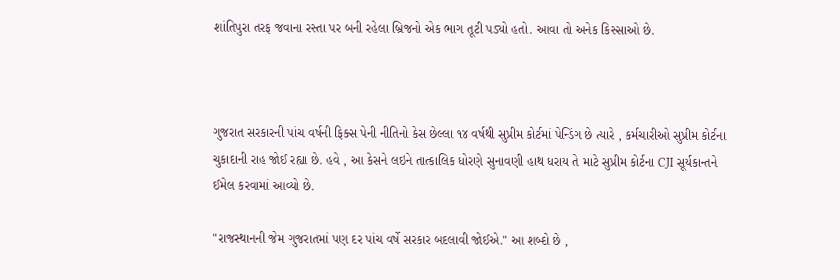શાંતિપુરા તરફ જવાના રસ્તા પર બની રહેલા બ્રિજનો એક ભાગ તૂટી પડ્યો હતો. આવા તો અનેક કિસ્સાઓ છે.



ગુજરાત સરકારની પાંચ વર્ષની ફિક્સ પેની નીતિનો કેસ છેલ્લા ૧૪ વર્ષથી સુપ્રીમ કોર્ટમાં પેન્ડિંગ છે ત્યારે , કર્મચારીઓ સુપ્રીમ કોર્ટના ચુકાદાની રાહ જોઈ રહ્યા છે. હવે , આ કેસને લઇને તાત્કાલિક ધોરણે સુનાવણી હાથ ધરાય તે માટે સુપ્રીમ કોર્ટના CJI સૂર્યકાન્તને ઈમેલ કરવામાં આવ્યો છે.

"રાજસ્થાનની જેમ ગુજરાતમાં પણ દર પાંચ વર્ષે સરકાર બદલાવી જોઈએ." આ શબ્દો છે ,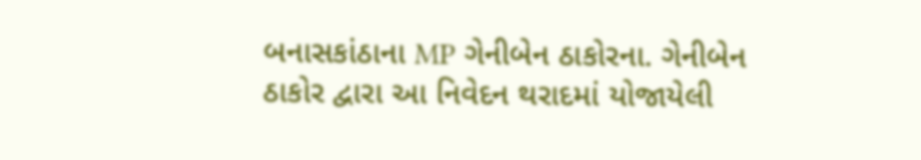બનાસકાંઠાના MP ગેનીબેન ઠાકોરના. ગેનીબેન ઠાકોર દ્વારા આ નિવેદન થરાદમાં યોજાયેલી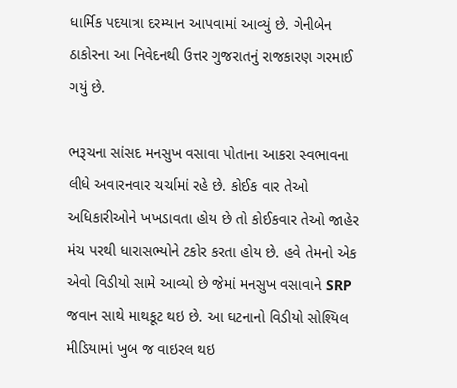ધાર્મિક પદયાત્રા દરમ્યાન આપવામાં આવ્યું છે. ગેનીબેન ઠાકોરના આ નિવેદનથી ઉત્તર ગુજરાતનું રાજકારણ ગરમાઈ ગયું છે.

ભરૂચના સાંસદ મનસુખ વસાવા પોતાના આકરા સ્વભાવના લીધે અવારનવાર ચર્ચામાં રહે છે. કોઈક વાર તેઓ અધિકારીઓને ખખડાવતા હોય છે તો કોઈકવાર તેઓ જાહેર મંચ પરથી ધારાસભ્યોને ટકોર કરતા હોય છે. હવે તેમનો એક એવો વિડીયો સામે આવ્યો છે જેમાં મનસુખ વસાવાને SRP જવાન સાથે માથકૂટ થઇ છે. આ ઘટનાનો વિડીયો સોશ્યિલ મીડિયામાં ખુબ જ વાઇરલ થઇ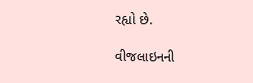રહ્યો છે.

વીજલાઇનની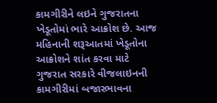કામગીરીને લઇને ગુજરાતના ખેડૂતોમાં ભારે આક્રોશ છે. આજ મહિનાની શરૂઆતમાં ખેડૂતોના આક્રોશને શાંત કરવા માટે ગુજરાત સરકારે વીજલાઇનની કામગીરીમાં બજારભાવના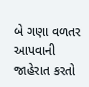બે ગણા વળતર આપવાની જાહેરાત કરતો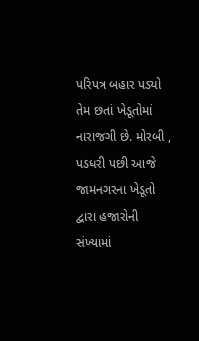પરિપત્ર બહાર પડ્યો તેમ છતાં ખેડૂતોમાં નારાજગી છે. મોરબી , પડધરી પછી આજે જામનગરના ખેડૂતો દ્વારા હજારોની સંખ્યામાં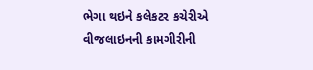ભેગા થઇને કલેકટર કચેરીએ વીજલાઇનની કામગીરીની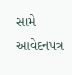સામે આવેદનપત્ર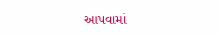આપવામાં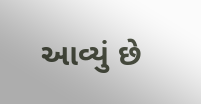આવ્યું છે